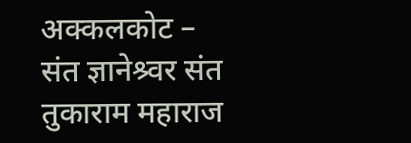अक्कलकोट – संत ज्ञानेश्र्वर संत तुकाराम महाराज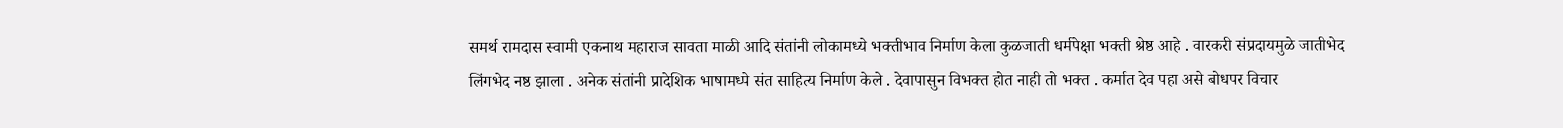समर्थ रामदास स्वामी एकनाथ महाराज सावता माळी आदि संतांनी लोकामध्ये भक्तीभाव निर्माण केला कुळजाती धर्मपेक्षा भक्ती श्रेष्ठ आहे . वारकरी संप्रदायमुळे जातीभेद लिंगभेद नष्ठ झाला . अनेक संतांनी प्रादेशिक भाषामध्पे संत साहित्य निर्माण केले . देवापासुन विभक्त होत नाही तो भक्त . कर्मात देव पहा असे बोधपर विचार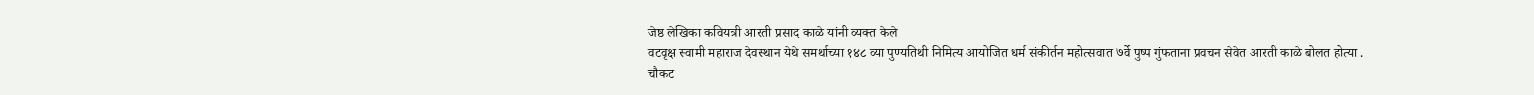जेष्ठ लेखिका कवियत्री आरती प्रसाद काळे यांनी व्यक्त केले
वटवृक्ष स्वामी महाराज देवस्थान येथे समर्थाच्या १४८ व्या पुण्यतिथी निमित्य आयोजित धर्म संकीर्तन महोत्सवात ७र्वे पुष्प गुंफताना प्रवचन सेवेत आरती काळे बोलत होत्या .
चौकट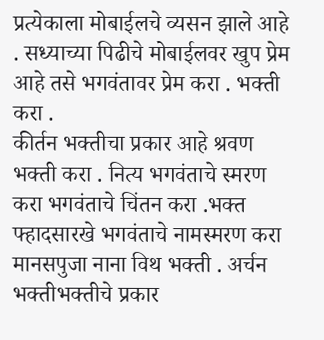प्रत्येकाला मोबाईलचे व्यसन झाले आहे . सध्याच्या पिढीचे मोबाईलवर खुप प्रेम आहे तसे भगवंतावर प्रेम करा . भक्ती करा .
कीर्तन भक्तीचा प्रकार आहे श्रवण भक्ती करा . नित्य भगवंताचे स्मरण करा भगवंताचे चिंतन करा .भक्त फ्हादसारखे भगवंताचे नामस्मरण करा मानसपुजा नाना विथ भक्ती . अर्चन भक्तीभक्तीचे प्रकार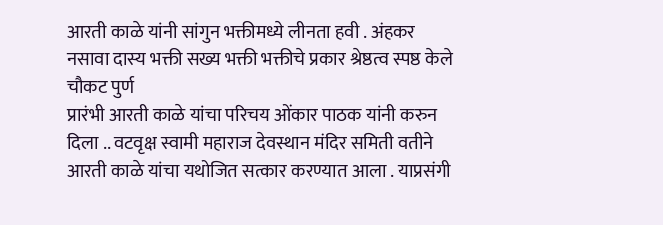आरती काळे यांनी सांगुन भक्तीमध्ये लीनता हवी . अंहकर
नसावा दास्य भक्ती सख्य भक्ती भक्तीचे प्रकार श्रेष्ठत्व स्पष्ठ केले
चौकट पुर्ण
प्रारंभी आरती काळे यांचा परिचय ओंकार पाठक यांनी करुन दिला .. वटवृक्ष स्वामी महाराज देवस्थान मंदिर समिती वतीने आरती काळे यांचा यथोजित सत्कार करण्यात आला . याप्रसंगी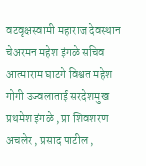वटवृक्षस्वामी महाराज देवस्थान चेअरमन महेश इंगळे सचिव आत्माराम घाटगे विश्वत महेश गोगी उज्वलाताई सरदेशमुख प्रथमेश इंगळे , प्रा शिवशरण अचलेर , प्रसाद पाटील ,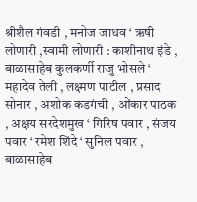श्रीशैल गंवडी , मनोज जाधव ‘ ऋषी लोणारी ,स्वामी लोणारी : काशीनाथ इंडे , बाळासाहेब कुलकर्णी राजु भोसले ‘ महादेव तेली , लक्ष्मण पाटील , प्रसाद सोनार , अशोक कडगंची , ओंकार पाठक , अक्षय सरदेशमुख ‘ गिरिष पवार , संजय पवार ‘ रमेश शिंदे ‘ सुनिल पवार , बाळासाहेब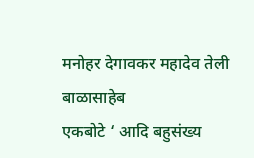मनोहर देगावकर महादेव तेली बाळासाहेब
एकबोटे ‘ आदि बहुसंख्य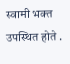स्वामी भक्त उपस्थित होते .